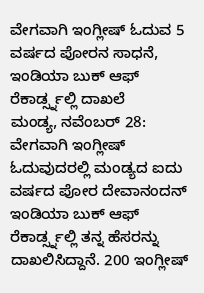ವೇಗವಾಗಿ ಇಂಗ್ಲೀಷ್ ಓದುವ 5 ವರ್ಷದ ಪೋರನ ಸಾಧನೆ, ಇಂಡಿಯಾ ಬುಕ್ ಆಫ್ ರೆಕಾರ್ಡ್ಸ್ನಲ್ಲಿ ದಾಖಲೆ
ಮಂಡ್ಯ, ನವೆಂಬರ್ 28: ವೇಗವಾಗಿ ಇಂಗ್ಲೀಷ್ ಓದುವುದರಲ್ಲಿ ಮಂಡ್ಯದ ಐದು ವರ್ಷದ ಪೋರ ದೇವಾನಂದನ್ ಇಂಡಿಯಾ ಬುಕ್ ಆಫ್ ರೆಕಾರ್ಡ್ಸ್ನಲ್ಲಿ ತನ್ನ ಹೆಸರನ್ನು ದಾಖಲಿಸಿದ್ದಾನೆ. 200 ಇಂಗ್ಲೀಷ್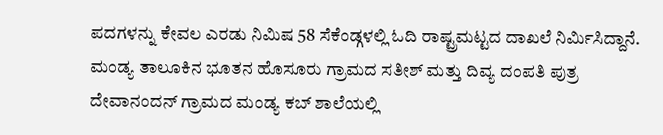ಪದಗಳನ್ನು ಕೇವಲ ಎರಡು ನಿಮಿಷ 58 ಸೆಕೆಂಡ್ಗಳಲ್ಲಿ ಓದಿ ರಾಷ್ಟ್ರಮಟ್ಟದ ದಾಖಲೆ ನಿರ್ಮಿಸಿದ್ದಾನೆ.
ಮಂಡ್ಯ ತಾಲೂಕಿನ ಭೂತನ ಹೊಸೂರು ಗ್ರಾಮದ ಸತೀಶ್ ಮತ್ತು ದಿವ್ಯ ದಂಪತಿ ಪುತ್ರ ದೇವಾನಂದನ್ ಗ್ರಾಮದ ಮಂಡ್ಯ ಕಬ್ ಶಾಲೆಯಲ್ಲಿ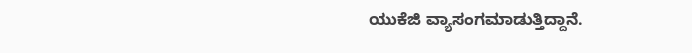ಯುಕೆಜಿ ವ್ಯಾಸಂಗಮಾಡುತ್ತಿದ್ದಾನೆ.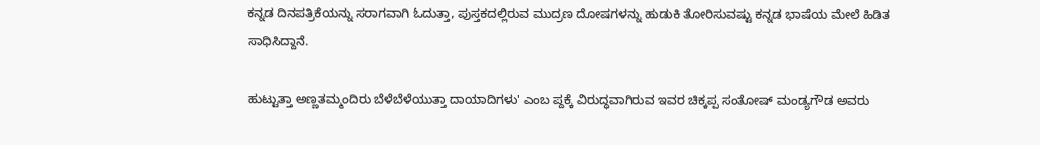ಕನ್ನಡ ದಿನಪತ್ರಿಕೆಯನ್ನು ಸರಾಗವಾಗಿ ಓದುತ್ತಾ, ಪುಸ್ತಕದಲ್ಲಿರುವ ಮುದ್ರಣ ದೋಷಗಳನ್ನು ಹುಡುಕಿ ತೋರಿಸುವಷ್ಟು ಕನ್ನಡ ಭಾಷೆಯ ಮೇಲೆ ಹಿಡಿತ ಸಾಧಿಸಿದ್ದಾನೆ.

ಹುಟ್ಟುತ್ತಾ ಅಣ್ಣತಮ್ಮಂದಿರು ಬೆಳೆಬೆಳೆಯುತ್ತಾ ದಾಯಾದಿಗಳು' ಎಂಬ ಪ್ದಕ್ಕೆ ವಿರುದ್ಧವಾಗಿರುವ ಇವರ ಚಿಕ್ಕಪ್ಪ ಸಂತೋಷ್ ಮಂಡ್ಯಗೌಡ ಅವರು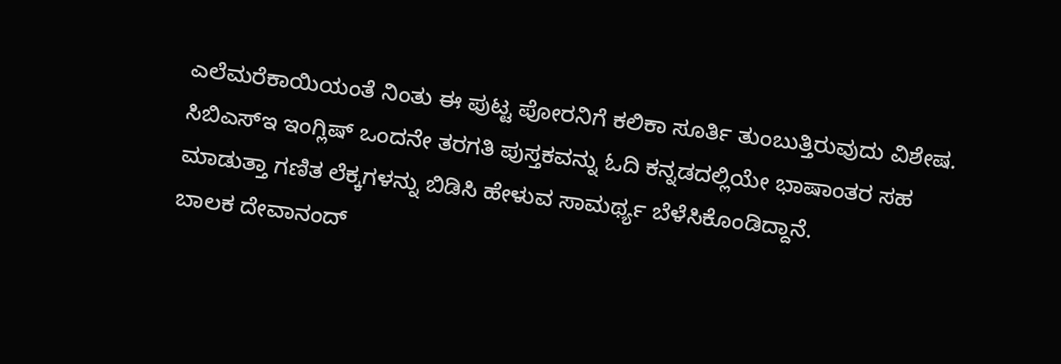ಎಲೆಮರೆಕಾಯಿಯಂತೆ ನಿಂತು ಈ ಪುಟ್ಟ ಪೋರನಿಗೆ ಕಲಿಕಾ ಸೂರ್ತಿ ತುಂಬುತ್ತಿರುವುದು ವಿಶೇಷ. ಸಿಬಿಎಸ್ಇ ಇಂಗ್ಲಿಷ್ ಒಂದನೇ ತರಗತಿ ಪುಸ್ತಕವನ್ನು ಓದಿ ಕನ್ನಡದಲ್ಲಿಯೇ ಭಾಷಾಂತರ ಸಹ ಮಾಡುತ್ತಾ ಗಣಿತ ಲೆಕ್ಕಗಳನ್ನು ಬಿಡಿಸಿ ಹೇಳುವ ಸಾಮರ್ಥ್ಯ ಬೆಳೆಸಿಕೊಂಡಿದ್ದಾನೆ.
ಬಾಲಕ ದೇವಾನಂದ್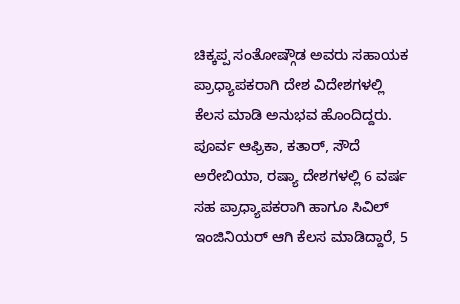ಚಿಕ್ಕಪ್ಪ ಸಂತೋಷ್ಗೌಡ ಅವರು ಸಹಾಯಕ ಪ್ರಾಧ್ಯಾಪಕರಾಗಿ ದೇಶ ವಿದೇಶಗಳಲ್ಲಿ ಕೆಲಸ ಮಾಡಿ ಅನುಭವ ಹೊಂದಿದ್ದರು. ಪೂರ್ವ ಆಫ್ರಿಕಾ, ಕತಾರ್, ಸೌದೆ ಅರೇಬಿಯಾ, ರಷ್ಯಾ ದೇಶಗಳಲ್ಲಿ 6 ವರ್ಷ ಸಹ ಪ್ರಾಧ್ಯಾಪಕರಾಗಿ ಹಾಗೂ ಸಿವಿಲ್ ಇಂಜಿನಿಯರ್ ಆಗಿ ಕೆಲಸ ಮಾಡಿದ್ದಾರೆ, 5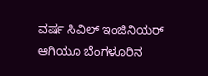ವರ್ಷ ಸಿವಿಲ್ ಇಂಜಿನಿಯರ್ ಆಗಿಯೂ ಬೆಂಗಳೂರಿನ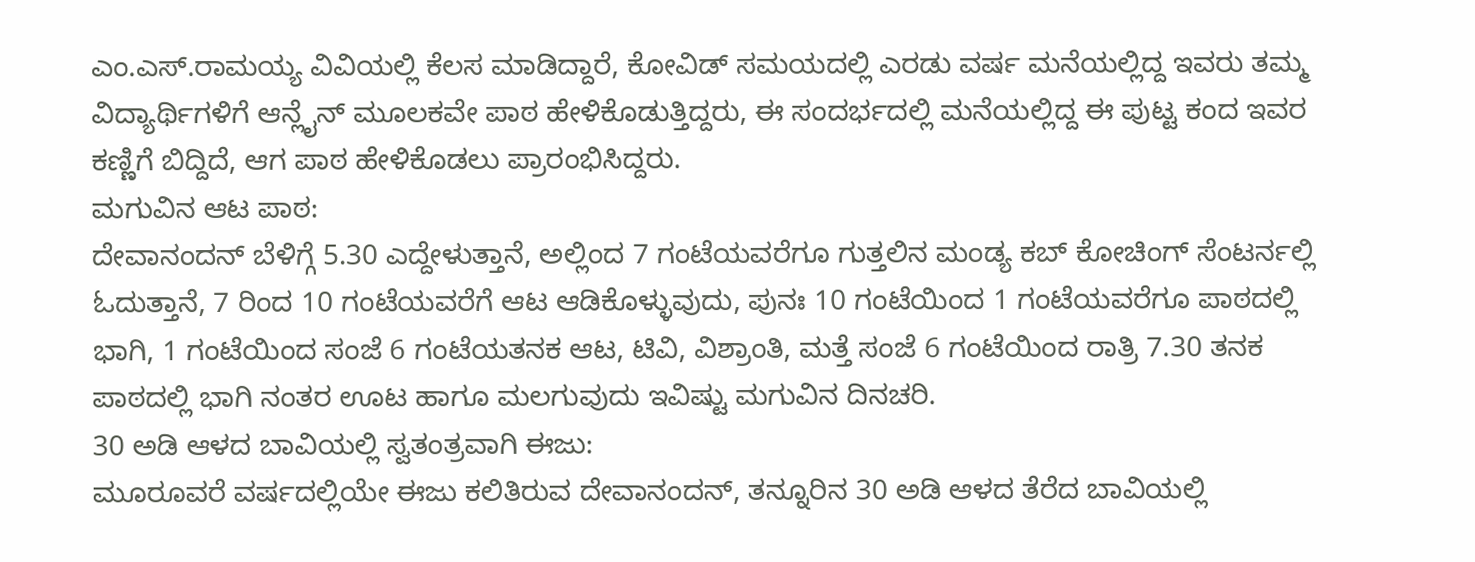ಎಂ.ಎಸ್.ರಾಮಯ್ಯ ವಿವಿಯಲ್ಲಿ ಕೆಲಸ ಮಾಡಿದ್ದಾರೆ, ಕೋವಿಡ್ ಸಮಯದಲ್ಲಿ ಎರಡು ವರ್ಷ ಮನೆಯಲ್ಲಿದ್ದ ಇವರು ತಮ್ಮ ವಿದ್ಯಾರ್ಥಿಗಳಿಗೆ ಆನ್ಲೈನ್ ಮೂಲಕವೇ ಪಾಠ ಹೇಳಿಕೊಡುತ್ತಿದ್ದರು, ಈ ಸಂದರ್ಭದಲ್ಲಿ ಮನೆಯಲ್ಲಿದ್ದ ಈ ಪುಟ್ಟ ಕಂದ ಇವರ ಕಣ್ಣಿಗೆ ಬಿದ್ದಿದೆ, ಆಗ ಪಾಠ ಹೇಳಿಕೊಡಲು ಪ್ರಾರಂಭಿಸಿದ್ದರು.
ಮಗುವಿನ ಆಟ ಪಾಠ:
ದೇವಾನಂದನ್ ಬೆಳಿಗ್ಗೆ 5.30 ಎದ್ದೇಳುತ್ತಾನೆ, ಅಲ್ಲಿಂದ 7 ಗಂಟೆಯವರೆಗೂ ಗುತ್ತಲಿನ ಮಂಡ್ಯ ಕಬ್ ಕೋಚಿಂಗ್ ಸೆಂಟರ್ನಲ್ಲಿ ಓದುತ್ತಾನೆ, 7 ರಿಂದ 10 ಗಂಟೆಯವರೆಗೆ ಆಟ ಆಡಿಕೊಳ್ಳುವುದು, ಪುನಃ 10 ಗಂಟೆಯಿಂದ 1 ಗಂಟೆಯವರೆಗೂ ಪಾಠದಲ್ಲಿ ಭಾಗಿ, 1 ಗಂಟೆಯಿಂದ ಸಂಜೆ 6 ಗಂಟೆಯತನಕ ಆಟ, ಟಿವಿ, ವಿಶ್ರಾಂತಿ, ಮತ್ತೆ ಸಂಜೆ 6 ಗಂಟೆಯಿಂದ ರಾತ್ರಿ 7.30 ತನಕ ಪಾಠದಲ್ಲಿ ಭಾಗಿ ನಂತರ ಊಟ ಹಾಗೂ ಮಲಗುವುದು ಇವಿಷ್ಟು ಮಗುವಿನ ದಿನಚರಿ.
30 ಅಡಿ ಆಳದ ಬಾವಿಯಲ್ಲಿ ಸ್ವತಂತ್ರವಾಗಿ ಈಜು:
ಮೂರೂವರೆ ವರ್ಷದಲ್ಲಿಯೇ ಈಜು ಕಲಿತಿರುವ ದೇವಾನಂದನ್, ತನ್ನೂರಿನ 30 ಅಡಿ ಆಳದ ತೆರೆದ ಬಾವಿಯಲ್ಲಿ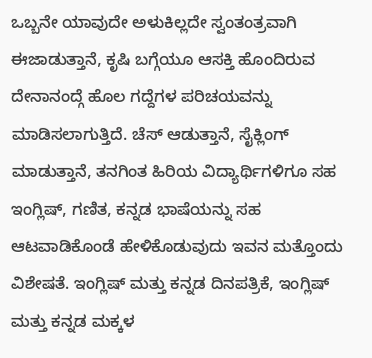ಒಬ್ಬನೇ ಯಾವುದೇ ಅಳುಕಿಲ್ಲದೇ ಸ್ವಂತಂತ್ರವಾಗಿ ಈಜಾಡುತ್ತಾನೆ, ಕೃಷಿ ಬಗ್ಗೆಯೂ ಆಸಕ್ತಿ ಹೊಂದಿರುವ ದೇನಾನಂದ್ಗೆ ಹೊಲ ಗದ್ದೆಗಳ ಪರಿಚಯವನ್ನು ಮಾಡಿಸಲಾಗುತ್ತಿದೆ. ಚೆಸ್ ಆಡುತ್ತಾನೆ, ಸೈಕ್ಲಿಂಗ್ ಮಾಡುತ್ತಾನೆ, ತನಗಿಂತ ಹಿರಿಯ ವಿದ್ಯಾರ್ಥಿಗಳಿಗೂ ಸಹ ಇಂಗ್ಲಿಷ್, ಗಣಿತ, ಕನ್ನಡ ಭಾಷೆಯನ್ನು ಸಹ ಆಟವಾಡಿಕೊಂಡೆ ಹೇಳಿಕೊಡುವುದು ಇವನ ಮತ್ತೊಂದು ವಿಶೇಷತೆ. ಇಂಗ್ಲಿಷ್ ಮತ್ತು ಕನ್ನಡ ದಿನಪತ್ರಿಕೆ, ಇಂಗ್ಲಿಷ್ ಮತ್ತು ಕನ್ನಡ ಮಕ್ಕಳ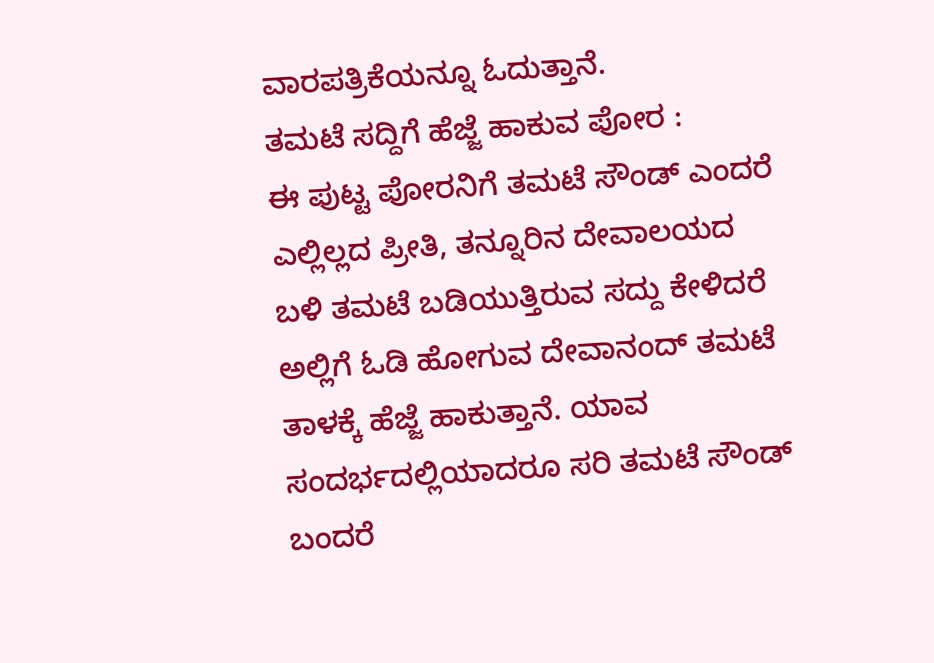ವಾರಪತ್ರಿಕೆಯನ್ನೂ ಓದುತ್ತಾನೆ.
ತಮಟೆ ಸದ್ದಿಗೆ ಹೆಜ್ಜೆ ಹಾಕುವ ಪೋರ :
ಈ ಪುಟ್ಟ ಪೋರನಿಗೆ ತಮಟೆ ಸೌಂಡ್ ಎಂದರೆ ಎಲ್ಲಿಲ್ಲದ ಪ್ರೀತಿ, ತನ್ನೂರಿನ ದೇವಾಲಯದ ಬಳಿ ತಮಟೆ ಬಡಿಯುತ್ತಿರುವ ಸದ್ದು ಕೇಳಿದರೆ ಅಲ್ಲಿಗೆ ಓಡಿ ಹೋಗುವ ದೇವಾನಂದ್ ತಮಟೆ ತಾಳಕ್ಕೆ ಹೆಜ್ಜೆ ಹಾಕುತ್ತಾನೆ. ಯಾವ ಸಂದರ್ಭದಲ್ಲಿಯಾದರೂ ಸರಿ ತಮಟೆ ಸೌಂಡ್ ಬಂದರೆ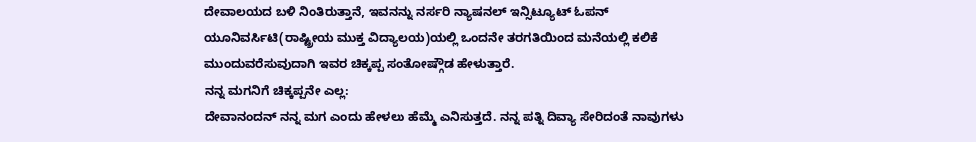ದೇವಾಲಯದ ಬಳಿ ನಿಂತಿರುತ್ತಾನೆ, ಇವನನ್ನು ನರ್ಸರಿ ನ್ಯಾಷನಲ್ ಇನ್ಸಿಟ್ಯೂಟ್ ಓಪನ್ ಯೂನಿವರ್ಸಿಟಿ(ರಾಷ್ಟ್ರೀಯ ಮುಕ್ತ ವಿದ್ಯಾಲಯ)ಯಲ್ಲಿ ಒಂದನೇ ತರಗತಿಯಿಂದ ಮನೆಯಲ್ಲಿ ಕಲಿಕೆ ಮುಂದುವರೆಸುವುದಾಗಿ ಇವರ ಚಿಕ್ಕಪ್ಪ ಸಂತೋಷ್ಗೌಡ ಹೇಳುತ್ತಾರೆ.
ನನ್ನ ಮಗನಿಗೆ ಚಿಕ್ಕಪ್ಪನೇ ಎಲ್ಲ:
ದೇವಾನಂದನ್ ನನ್ನ ಮಗ ಎಂದು ಹೇಳಲು ಹೆಮ್ಮೆ ಎನಿಸುತ್ತದೆ. ನನ್ನ ಪತ್ನಿ ದಿವ್ಯಾ ಸೇರಿದಂತೆ ನಾವುಗಳು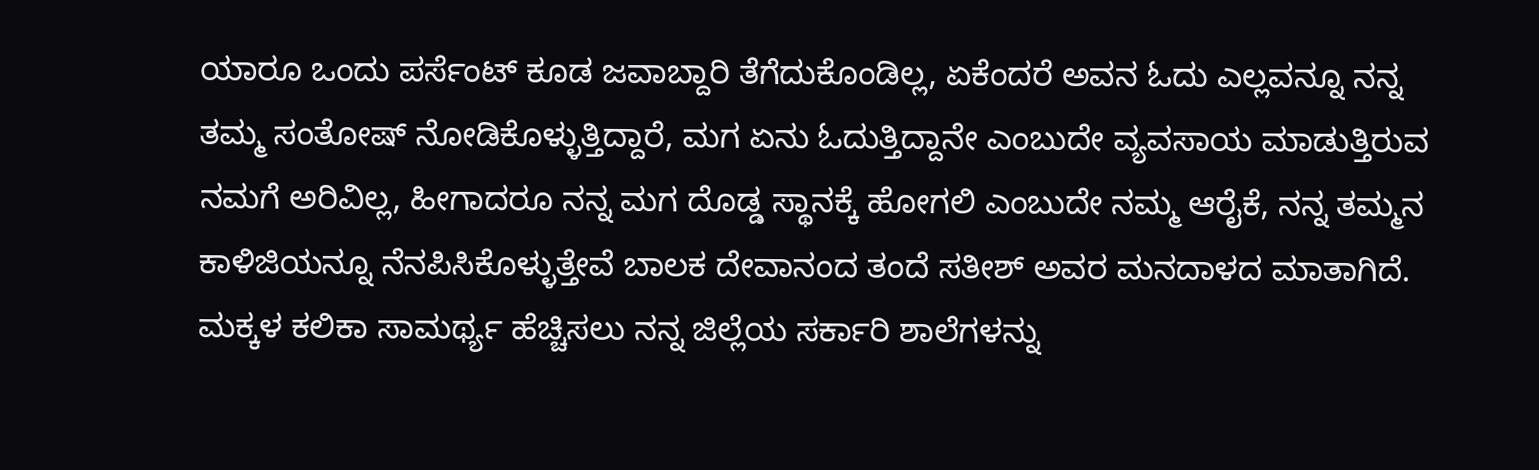ಯಾರೂ ಒಂದು ಪರ್ಸೆಂಟ್ ಕೂಡ ಜವಾಬ್ದಾರಿ ತೆಗೆದುಕೊಂಡಿಲ್ಲ, ಏಕೆಂದರೆ ಅವನ ಓದು ಎಲ್ಲವನ್ನೂ ನನ್ನ ತಮ್ಮ ಸಂತೋಷ್ ನೋಡಿಕೊಳ್ಳುತ್ತಿದ್ದಾರೆ, ಮಗ ಏನು ಓದುತ್ತಿದ್ದಾನೇ ಎಂಬುದೇ ವ್ಯವಸಾಯ ಮಾಡುತ್ತಿರುವ ನಮಗೆ ಅರಿವಿಲ್ಲ, ಹೀಗಾದರೂ ನನ್ನ ಮಗ ದೊಡ್ಡ ಸ್ಥಾನಕ್ಕೆ ಹೋಗಲಿ ಎಂಬುದೇ ನಮ್ಮ ಆರೈಕೆ, ನನ್ನ ತಮ್ಮನ ಕಾಳಿಜಿಯನ್ನೂ ನೆನಪಿಸಿಕೊಳ್ಳುತ್ತೇವೆ ಬಾಲಕ ದೇವಾನಂದ ತಂದೆ ಸತೀಶ್ ಅವರ ಮನದಾಳದ ಮಾತಾಗಿದೆ.
ಮಕ್ಕಳ ಕಲಿಕಾ ಸಾಮರ್ಥ್ಯ ಹೆಚ್ಚಿಸಲು ನನ್ನ ಜಿಲ್ಲೆಯ ಸರ್ಕಾರಿ ಶಾಲೆಗಳನ್ನು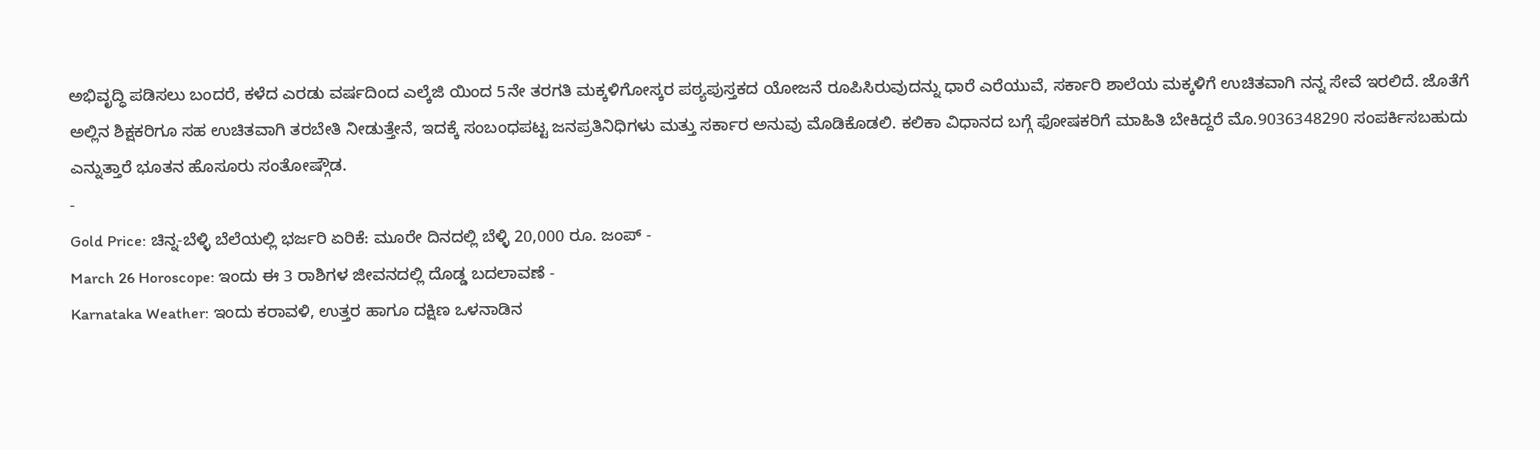ಅಭಿವೃದ್ಧಿ ಪಡಿಸಲು ಬಂದರೆ, ಕಳೆದ ಎರಡು ವರ್ಷದಿಂದ ಎಲ್ಕೆಜಿ ಯಿಂದ 5ನೇ ತರಗತಿ ಮಕ್ಕಳಿಗೋಸ್ಕರ ಪಠ್ಯಪುಸ್ತಕದ ಯೋಜನೆ ರೂಪಿಸಿರುವುದನ್ನು ಧಾರೆ ಎರೆಯುವೆ, ಸರ್ಕಾರಿ ಶಾಲೆಯ ಮಕ್ಕಳಿಗೆ ಉಚಿತವಾಗಿ ನನ್ನ ಸೇವೆ ಇರಲಿದೆ. ಜೊತೆಗೆ ಅಲ್ಲಿನ ಶಿಕ್ಷಕರಿಗೂ ಸಹ ಉಚಿತವಾಗಿ ತರಬೇತಿ ನೀಡುತ್ತೇನೆ, ಇದಕ್ಕೆ ಸಂಬಂಧಪಟ್ಟ ಜನಪ್ರತಿನಿಧಿಗಳು ಮತ್ತು ಸರ್ಕಾರ ಅನುವು ಮೊಡಿಕೊಡಲಿ. ಕಲಿಕಾ ವಿಧಾನದ ಬಗ್ಗೆ ಫೋಷಕರಿಗೆ ಮಾಹಿತಿ ಬೇಕಿದ್ದರೆ ಮೊ.9036348290 ಸಂಪರ್ಕಿಸಬಹುದು ಎನ್ನುತ್ತಾರೆ ಭೂತನ ಹೊಸೂರು ಸಂತೋಷ್ಗೌಡ.
-
Gold Price: ಚಿನ್ನ-ಬೆಳ್ಳಿ ಬೆಲೆಯಲ್ಲಿ ಭರ್ಜರಿ ಏರಿಕೆ: ಮೂರೇ ದಿನದಲ್ಲಿ ಬೆಳ್ಳಿ 20,000 ರೂ. ಜಂಪ್ -
March 26 Horoscope: ಇಂದು ಈ 3 ರಾಶಿಗಳ ಜೀವನದಲ್ಲಿ ದೊಡ್ಡ ಬದಲಾವಣೆ -
Karnataka Weather: ಇಂದು ಕರಾವಳಿ, ಉತ್ತರ ಹಾಗೂ ದಕ್ಷಿಣ ಒಳನಾಡಿನ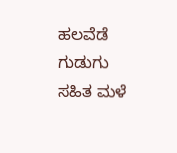ಹಲವೆಡೆ ಗುಡುಗು ಸಹಿತ ಮಳೆ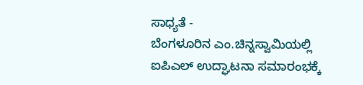ಸಾಧ್ಯತೆ -
ಬೆಂಗಳೂರಿನ ಎಂ.ಚಿನ್ನಸ್ವಾಮಿಯಲ್ಲಿ ಐಪಿಎಲ್ ಉದ್ಘಾಟನಾ ಸಮಾರಂಭಕ್ಕೆ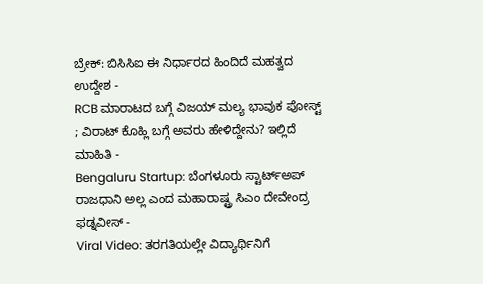ಬ್ರೇಕ್: ಬಿಸಿಸಿಐ ಈ ನಿರ್ಧಾರದ ಹಿಂದಿದೆ ಮಹತ್ವದ ಉದ್ದೇಶ -
RCB ಮಾರಾಟದ ಬಗ್ಗೆ ವಿಜಯ್ ಮಲ್ಯ ಭಾವುಕ ಪೋಸ್ಟ್ ; ವಿರಾಟ್ ಕೊಹ್ಲಿ ಬಗ್ಗೆ ಅವರು ಹೇಳಿದ್ದೇನು? ಇಲ್ಲಿದೆ ಮಾಹಿತಿ -
Bengaluru Startup: ಬೆಂಗಳೂರು ಸ್ಟಾರ್ಟ್ಅಪ್ ರಾಜಧಾನಿ ಅಲ್ಲ ಎಂದ ಮಹಾರಾಷ್ಟ್ರ ಸಿಎಂ ದೇವೇಂದ್ರ ಫಡ್ನವೀಸ್ -
Viral Video: ತರಗತಿಯಲ್ಲೇ ವಿದ್ಯಾರ್ಥಿನಿಗೆ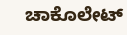ಚಾಕೊಲೇಟ್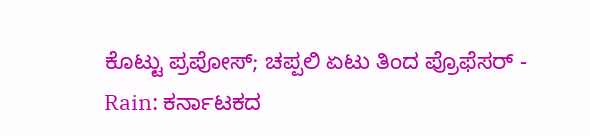ಕೊಟ್ಟು ಪ್ರಪೋಸ್; ಚಪ್ಪಲಿ ಏಟು ತಿಂದ ಪ್ರೊಫೆಸರ್ -
Rain: ಕರ್ನಾಟಕದ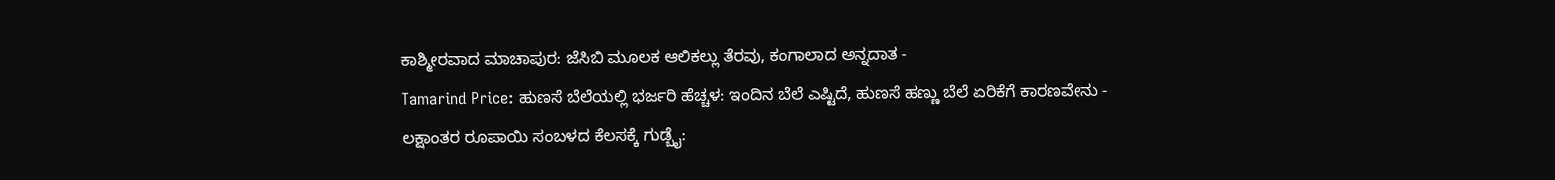ಕಾಶ್ಮೀರವಾದ ಮಾಚಾಪುರ: ಜೆಸಿಬಿ ಮೂಲಕ ಆಲಿಕಲ್ಲು ತೆರವು, ಕಂಗಾಲಾದ ಅನ್ನದಾತ -
Tamarind Price: ಹುಣಸೆ ಬೆಲೆಯಲ್ಲಿ ಭರ್ಜರಿ ಹೆಚ್ಚಳ: ಇಂದಿನ ಬೆಲೆ ಎಷ್ಟಿದೆ, ಹುಣಸೆ ಹಣ್ಣು ಬೆಲೆ ಏರಿಕೆಗೆ ಕಾರಣವೇನು -
ಲಕ್ಷಾಂತರ ರೂಪಾಯಿ ಸಂಬಳದ ಕೆಲಸಕ್ಕೆ ಗುಡ್ಬೈ: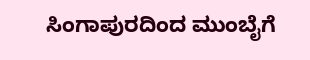ಸಿಂಗಾಪುರದಿಂದ ಮುಂಬೈಗೆ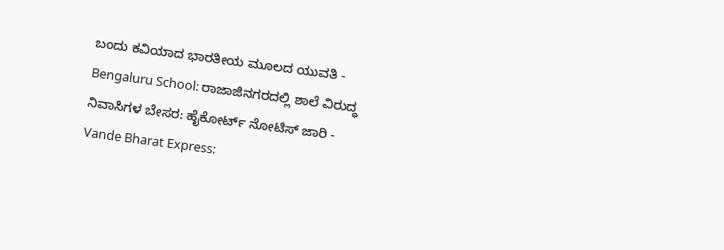ಬಂದು ಕವಿಯಾದ ಭಾರತೀಯ ಮೂಲದ ಯುವತಿ -
Bengaluru School: ರಾಜಾಜಿನಗರದಲ್ಲಿ ಶಾಲೆ ವಿರುದ್ಧ ನಿವಾಸಿಗಳ ಬೇಸರ: ಹೈಕೋರ್ಟ್ ನೋಟಿಸ್ ಜಾರಿ -
Vande Bharat Express: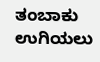ತಂಬಾಕು ಉಗಿಯಲು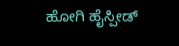ಹೋಗಿ ಹೈಸ್ಪೀಡ್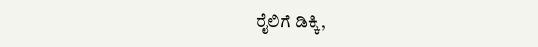ರೈಲಿಗೆ ಡಿಕ್ಕಿ,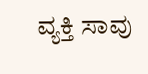ವ್ಯಕ್ತಿ ಸಾವು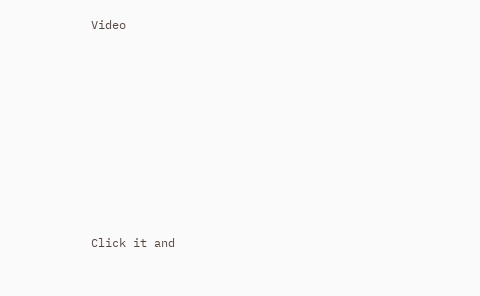Video












Click it and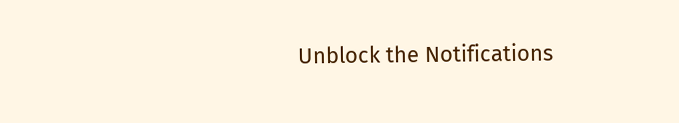Unblock the Notifications